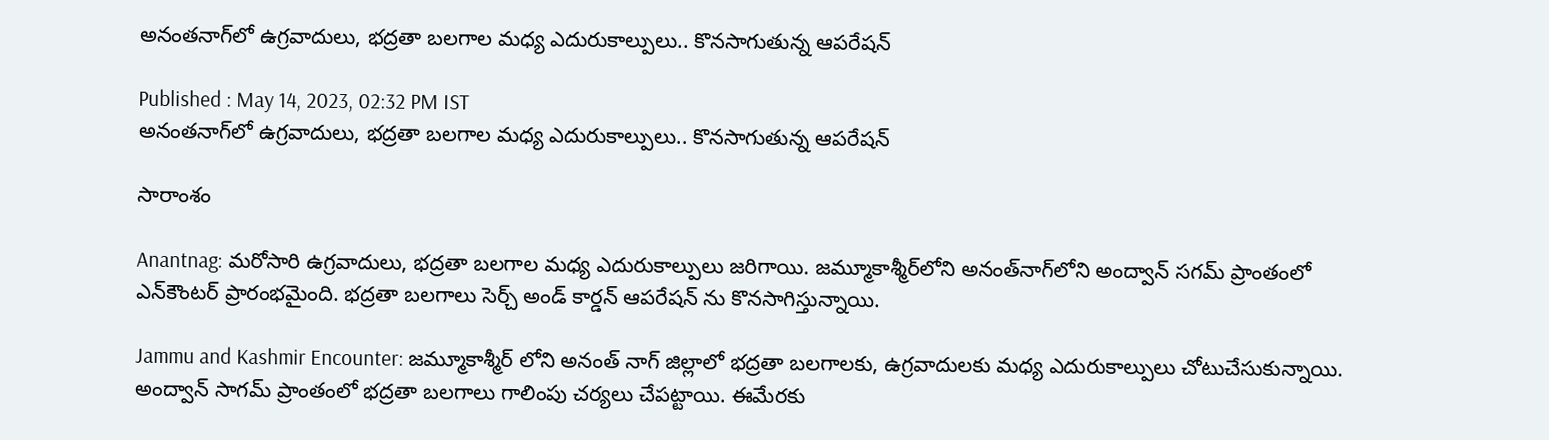అనంతనాగ్‌లో ఉగ్రవాదులు, భద్రతా బలగాల మధ్య ఎదురుకాల్పులు.. కొనసాగుతున్న ఆపరేషన్

Published : May 14, 2023, 02:32 PM IST
అనంతనాగ్‌లో ఉగ్రవాదులు, భద్రతా బలగాల మధ్య ఎదురుకాల్పులు.. కొనసాగుతున్న ఆపరేషన్

సారాంశం

Anantnag: మ‌రోసారి ఉగ్రవాదులు, భద్రతా బలగాల మధ్య ఎదురుకాల్పులు జరిగాయి. జమ్మూకాశ్మీర్‌లోని అనంత్‌నాగ్‌లోని అంద్వాన్‌ సగమ్‌ ప్రాంతంలో ఎన్‌కౌంటర్‌ ప్రారంభమైంది. భద్రతా బలగాలు సెర్చ్ అండ్ కార్డన్ ఆపరేషన్ ను కొన‌సాగిస్తున్నాయి.

Jammu and Kashmir Encounter: జమ్మూకాశ్మీర్ లోని అనంత్ నాగ్ జిల్లాలో భద్రతా బలగాలకు, ఉగ్రవాదులకు మధ్య ఎదురుకాల్పులు చోటుచేసుకున్నాయి. అంద్వాన్ సాగమ్ ప్రాంతంలో భద్రతా బలగాలు గాలింపు చర్యలు చేపట్టాయి. ఈమేర‌కు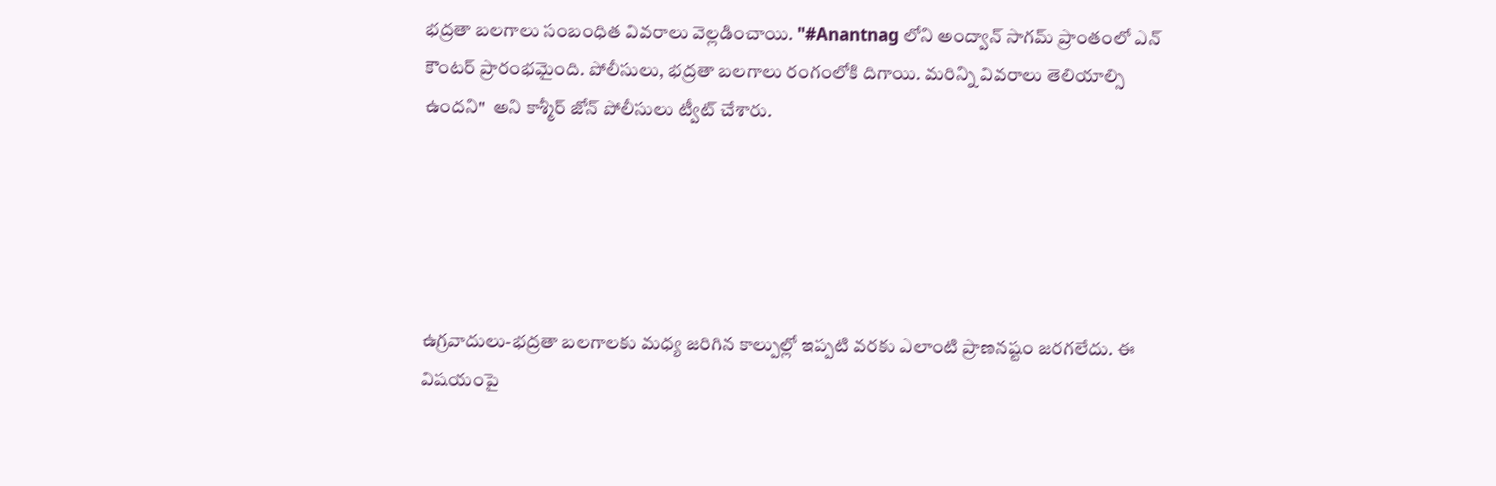భ‌ద్ర‌తా బ‌ల‌గాలు సంబంధిత వివ‌రాలు వెల్ల‌డించాయి. "#Anantnag లోని అంద్వాన్ సాగమ్ ప్రాంతంలో ఎన్ కౌంటర్ ప్రారంభమైంది. పోలీసులు, భద్రతా బలగాలు రంగంలోకి దిగాయి. మరిన్ని వివరాలు తెలియాల్సి ఉంద‌ని"  అని కాశ్మీర్ జోన్ పోలీసులు ట్వీట్ చేశారు.





ఉగ్ర‌వాదులు-భ‌ద్ర‌తా బ‌ల‌గాలకు మ‌ధ్య జ‌రిగిన కాల్పుల్లో ఇప్పటి వరకు ఎలాంటి ప్రాణనష్టం జరగలేదు. ఈ విషయంపై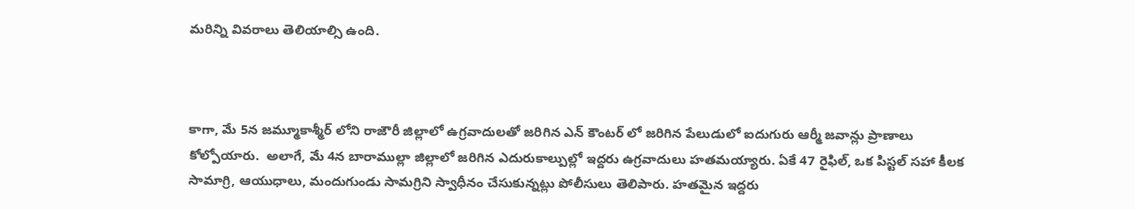మరిన్ని వివరాలు తెలియాల్సి ఉంది.



కాగా, మే 5న జమ్మూకాశ్మీర్ లోని రాజౌరీ జిల్లాలో ఉగ్రవాదులతో జరిగిన ఎన్ కౌంటర్ లో జరిగిన పేలుడులో ఐదుగురు ఆర్మీ జవాన్లు ప్రాణాలు కోల్పోయారు.  అలాగే, మే 4న బారాముల్లా జిల్లాలో జరిగిన ఎదురుకాల్పుల్లో ఇద్దరు ఉగ్రవాదులు హతమయ్యారు. ఏకే 47 రైఫిల్, ఒక పిస్టల్ సహా కీలక సామాగ్రి, ఆయుధాలు, మందుగుండు సామగ్రిని స్వాధీనం చేసుకున్నట్లు పోలీసులు తెలిపారు. హతమైన ఇద్దరు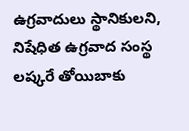ఉగ్రవాదులు స్థానికులని, నిషేధిత ఉగ్రవాద సంస్థ లష్కరే తోయిబాకు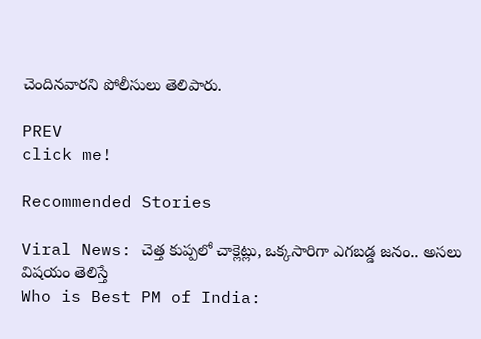చెందినవారని పోలీసులు తెలిపారు.

PREV
click me!

Recommended Stories

Viral News: చెత్త కుప్ప‌లో చాక్లెట్లు, ఒక్క‌సారిగా ఎగ‌బ‌డ్డ జ‌నం.. అస‌లు విష‌యం తెలిస్తే
Who is Best PM of India: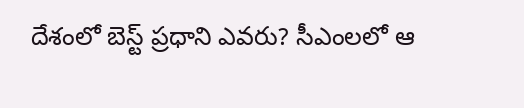దేశంలో బెస్ట్ ప్రధాని ఎవరు? సీఎంలలో ఆ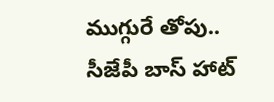ముగ్గురే తోపు.. సీజేపీ బాస్ హాట్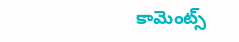కామెంట్స్